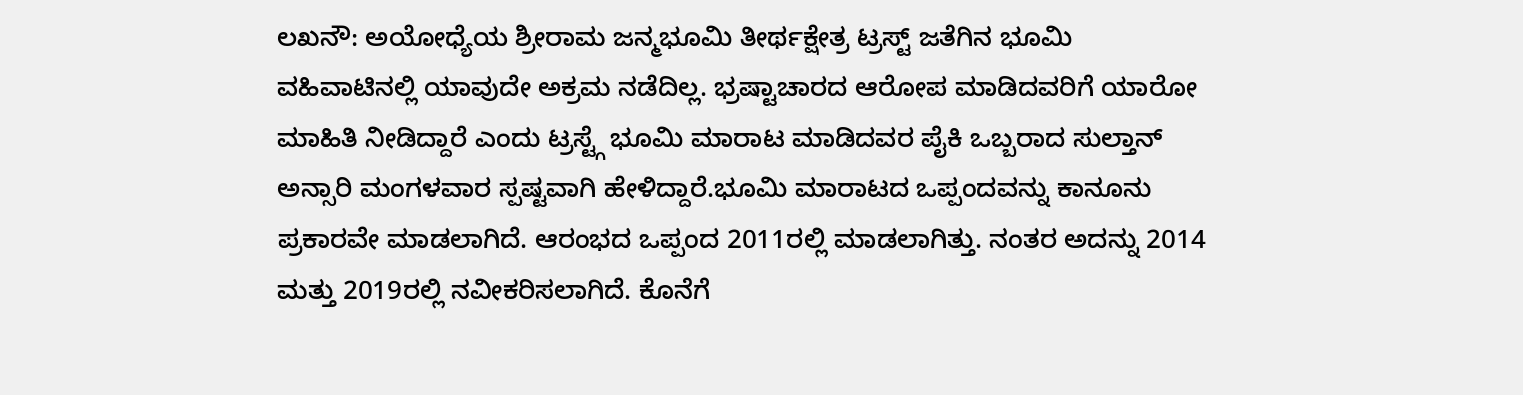ಲಖನೌ: ಅಯೋಧ್ಯೆಯ ಶ್ರೀರಾಮ ಜನ್ಮಭೂಮಿ ತೀರ್ಥಕ್ಷೇತ್ರ ಟ್ರಸ್ಟ್ ಜತೆಗಿನ ಭೂಮಿ ವಹಿವಾಟಿನಲ್ಲಿ ಯಾವುದೇ ಅಕ್ರಮ ನಡೆದಿಲ್ಲ. ಭ್ರಷ್ಟಾಚಾರದ ಆರೋಪ ಮಾಡಿದವರಿಗೆ ಯಾರೋ ಮಾಹಿತಿ ನೀಡಿದ್ದಾರೆ ಎಂದು ಟ್ರಸ್ಟ್ಗೆ ಭೂಮಿ ಮಾರಾಟ ಮಾಡಿದವರ ಪೈಕಿ ಒಬ್ಬರಾದ ಸುಲ್ತಾನ್ ಅನ್ಸಾರಿ ಮಂಗಳವಾರ ಸ್ಪಷ್ಟವಾಗಿ ಹೇಳಿದ್ದಾರೆ.ಭೂಮಿ ಮಾರಾಟದ ಒಪ್ಪಂದವನ್ನು ಕಾನೂನು ಪ್ರಕಾರವೇ ಮಾಡಲಾಗಿದೆ. ಆರಂಭದ ಒಪ್ಪಂದ 2011ರಲ್ಲಿ ಮಾಡಲಾಗಿತ್ತು. ನಂತರ ಅದನ್ನು 2014 ಮತ್ತು 2019ರಲ್ಲಿ ನವೀಕರಿಸಲಾಗಿದೆ. ಕೊನೆಗೆ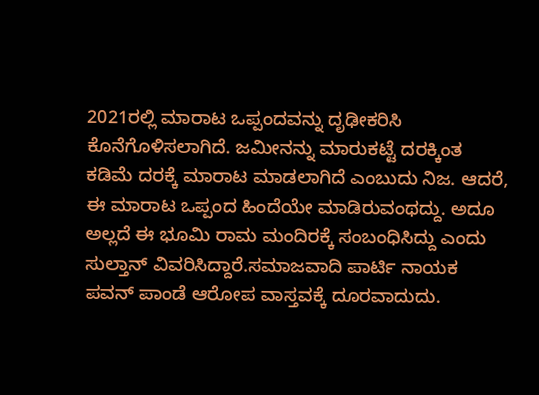2021ರಲ್ಲಿ ಮಾರಾಟ ಒಪ್ಪಂದವನ್ನು ದೃಢೀಕರಿಸಿ ಕೊನೆಗೊಳಿಸಲಾಗಿದೆ. ಜಮೀನನ್ನು ಮಾರುಕಟ್ಟೆ ದರಕ್ಕಿಂತ ಕಡಿಮೆ ದರಕ್ಕೆ ಮಾರಾಟ ಮಾಡಲಾಗಿದೆ ಎಂಬುದು ನಿಜ. ಆದರೆ, ಈ ಮಾರಾಟ ಒಪ್ಪಂದ ಹಿಂದೆಯೇ ಮಾಡಿರುವಂಥದ್ದು. ಅದೂ ಅಲ್ಲದೆ ಈ ಭೂಮಿ ರಾಮ ಮಂದಿರಕ್ಕೆ ಸಂಬಂಧಿಸಿದ್ದು ಎಂದು ಸುಲ್ತಾನ್ ವಿವರಿಸಿದ್ದಾರೆ.ಸಮಾಜವಾದಿ ಪಾರ್ಟಿ ನಾಯಕ ಪವನ್ ಪಾಂಡೆ ಆರೋಪ ವಾಸ್ತವಕ್ಕೆ ದೂರವಾದುದು.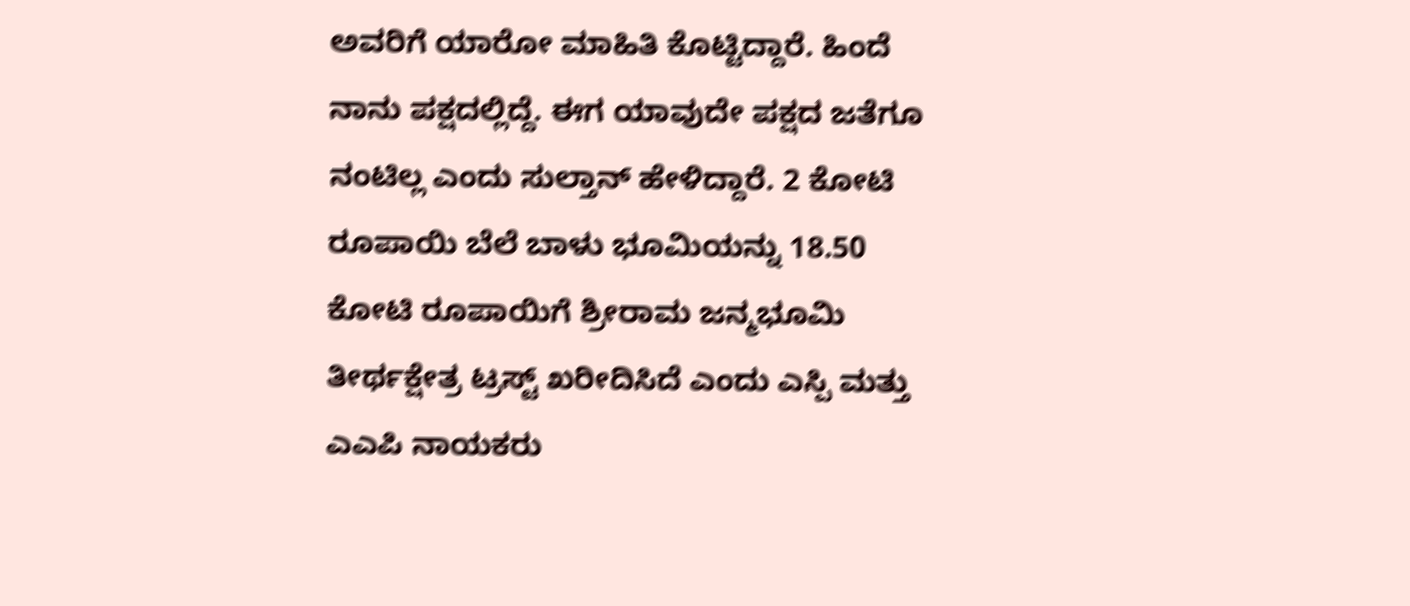ಅವರಿಗೆ ಯಾರೋ ಮಾಹಿತಿ ಕೊಟ್ಟಿದ್ದಾರೆ. ಹಿಂದೆ ನಾನು ಪಕ್ಷದಲ್ಲಿದ್ದೆ. ಈಗ ಯಾವುದೇ ಪಕ್ಷದ ಜತೆಗೂ ನಂಟಿಲ್ಲ ಎಂದು ಸುಲ್ತಾನ್ ಹೇಳಿದ್ದಾರೆ. 2 ಕೋಟಿ ರೂಪಾಯಿ ಬೆಲೆ ಬಾಳು ಭೂಮಿಯನ್ನು 18.50 ಕೋಟಿ ರೂಪಾಯಿಗೆ ಶ್ರೀರಾಮ ಜನ್ಮಭೂಮಿ ತೀರ್ಥಕ್ಷೇತ್ರ ಟ್ರಸ್ಟ್ ಖರೀದಿಸಿದೆ ಎಂದು ಎಸ್ಪಿ ಮತ್ತು ಎಎಪಿ ನಾಯಕರು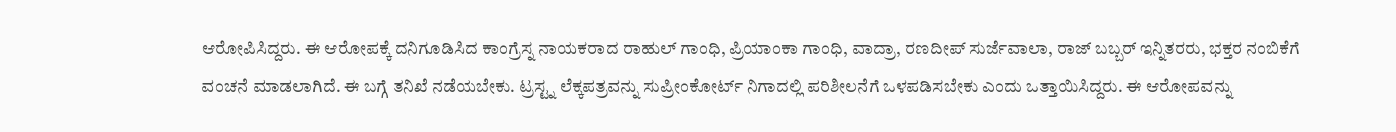ಆರೋಪಿಸಿದ್ದರು. ಈ ಆರೋಪಕ್ಕೆ ದನಿಗೂಡಿಸಿದ ಕಾಂಗ್ರೆಸ್ನ ನಾಯಕರಾದ ರಾಹುಲ್ ಗಾಂಧಿ, ಪ್ರಿಯಾಂಕಾ ಗಾಂಧಿ, ವಾದ್ರಾ, ರಣದೀಪ್ ಸುರ್ಜೆವಾಲಾ, ರಾಜ್ ಬಬ್ಬರ್ ಇನ್ನಿತರರು, ಭಕ್ತರ ನಂಬಿಕೆಗೆ ವಂಚನೆ ಮಾಡಲಾಗಿದೆ. ಈ ಬಗ್ಗೆ ತನಿಖೆ ನಡೆಯಬೇಕು. ಟ್ರಸ್ಟ್ನ ಲೆಕ್ಕಪತ್ರವನ್ನು ಸುಪ್ರೀಂಕೋರ್ಟ್ ನಿಗಾದಲ್ಲಿ ಪರಿಶೀಲನೆಗೆ ಒಳಪಡಿಸಬೇಕು ಎಂದು ಒತ್ತಾಯಿಸಿದ್ದರು. ಈ ಆರೋಪವನ್ನು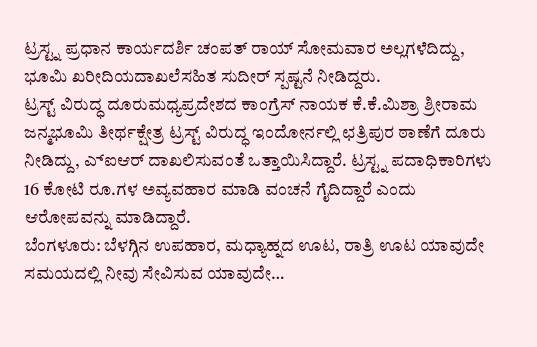ಟ್ರಸ್ಟ್ನ ಪ್ರಧಾನ ಕಾರ್ಯದರ್ಶಿ ಚಂಪತ್ ರಾಯ್ ಸೋಮವಾರ ಅಲ್ಲಗಳೆದಿದ್ದು, ಭೂಮಿ ಖರೀದಿಯದಾಖಲೆಸಹಿತ ಸುದೀರ್ ಸ್ಪಷ್ಟನೆ ನೀಡಿದ್ದರು.
ಟ್ರಸ್ಟ್ ವಿರುದ್ಧ ದೂರುಮಧ್ಯಪ್ರದೇಶದ ಕಾಂಗ್ರೆಸ್ ನಾಯಕ ಕೆ.ಕೆ.ಮಿಶ್ರಾ ಶ್ರೀರಾಮ ಜನ್ಮಭೂಮಿ ತೀರ್ಥಕ್ಷೇತ್ರ ಟ್ರಸ್ಟ್ ವಿರುದ್ಧ ಇಂದೋರ್ನಲ್ಲಿ ಛತ್ರಿಪುರ ಠಾಣೆಗೆ ದೂರು ನೀಡಿದ್ದು, ಎ್ಐಆರ್ ದಾಖಲಿಸುವಂತೆ ಒತ್ತಾಯಿಸಿದ್ದಾರೆ. ಟ್ರಸ್ಟ್ನ ಪದಾಧಿಕಾರಿಗಳು 16 ಕೋಟಿ ರೂ.ಗಳ ಅವ್ಯವಹಾರ ಮಾಡಿ ವಂಚನೆ ಗೈದಿದ್ದಾರೆ ಎಂದು ಆರೋಪವನ್ನು ಮಾಡಿದ್ದಾರೆ.
ಬೆಂಗಳೂರು: ಬೆಳಗ್ಗಿನ ಉಪಹಾರ, ಮಧ್ಯಾಹ್ನದ ಊಟ, ರಾತ್ರಿ ಊಟ ಯಾವುದೇ ಸಮಯದಲ್ಲಿ ನೀವು ಸೇವಿಸುವ ಯಾವುದೇ…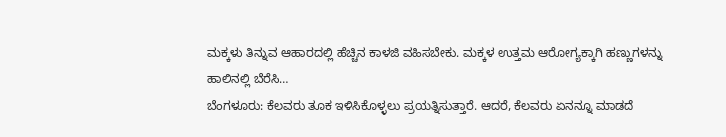ಮಕ್ಕಳು ತಿನ್ನುವ ಆಹಾರದಲ್ಲಿ ಹೆಚ್ಚಿನ ಕಾಳಜಿ ವಹಿಸಬೇಕು. ಮಕ್ಕಳ ಉತ್ತಮ ಆರೋಗ್ಯಕ್ಕಾಗಿ ಹಣ್ಣುಗಳನ್ನು ಹಾಲಿನಲ್ಲಿ ಬೆರೆಸಿ…
ಬೆಂಗಳೂರು: ಕೆಲವರು ತೂಕ ಇಳಿಸಿಕೊಳ್ಳಲು ಪ್ರಯತ್ನಿಸುತ್ತಾರೆ. ಆದರೆ, ಕೆಲವರು ಏನನ್ನೂ ಮಾಡದೆ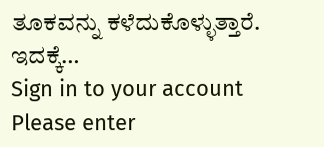ತೂಕವನ್ನು ಕಳೆದುಕೊಳ್ಳುತ್ತಾರೆ. ಇದಕ್ಕೆ…
Sign in to your account
Please enter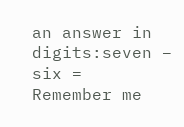an answer in digits:seven − six =
Remember me